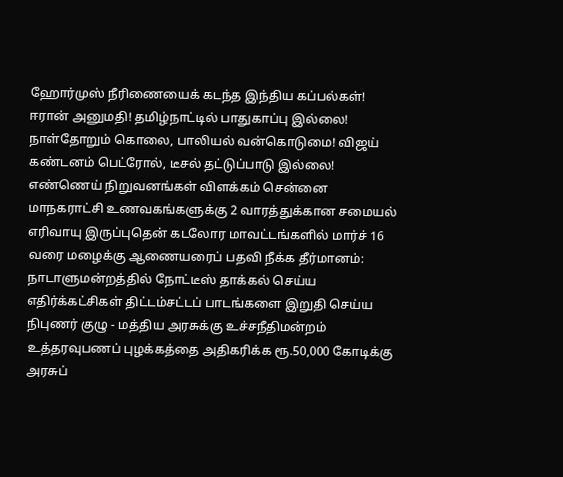ஹோர்முஸ் நீரிணையைக் கடந்த இந்திய கப்பல்கள்! ஈரான் அனுமதி! தமிழ்நாட்டில் பாதுகாப்பு இல்லை! நாள்தோறும் கொலை, பாலியல் வன்கொடுமை! விஜய் கண்டனம் பெட்ரோல், டீசல் தட்டுப்பாடு இல்லை! எண்ணெய் நிறுவனங்கள் விளக்கம் சென்னை மாநகராட்சி உணவகங்களுக்கு 2 வாரத்துக்கான சமையல் எரிவாயு இருப்புதென் கடலோர மாவட்டங்களில் மார்ச் 16 வரை மழைக்கு ஆணையரைப் பதவி நீக்க தீர்மானம்: நாடாளுமன்றத்தில் நோட்டீஸ் தாக்கல் செய்ய எதிர்க்கட்சிகள் திட்டம்சட்டப் பாடங்களை இறுதி செய்ய நிபுணர் குழு - மத்திய அரசுக்கு உச்சநீதிமன்றம் உத்தரவுபணப் புழக்கத்தை அதிகரிக்க ரூ.50,000 கோடிக்கு அரசுப்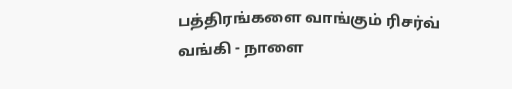பத்திரங்களை வாங்கும் ரிசர்வ் வங்கி - நாளை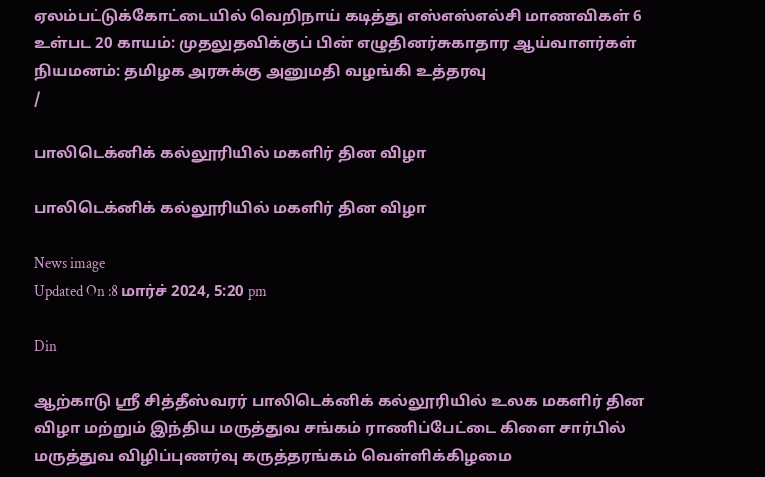ஏலம்பட்டுக்கோட்டையில் வெறிநாய் கடித்து எஸ்எஸ்எல்சி மாணவிகள் 6 உள்பட 20 காயம்: முதலுதவிக்குப் பின் எழுதினர்சுகாதார ஆய்வாளர்கள் நியமனம்: தமிழக அரசுக்கு அனுமதி வழங்கி உத்தரவு
/

பாலிடெக்னிக் கல்லூரியில் மகளிர் தின விழா

பாலிடெக்னிக் கல்லூரியில் மகளிர் தின விழா

News image
Updated On :8 மார்ச் 2024, 5:20 pm

Din

ஆற்காடு ஸ்ரீ சித்தீஸ்வரர் பாலிடெக்னிக் கல்லூரியில் உலக மகளிர் தின விழா மற்றும் இந்திய மருத்துவ சங்கம் ராணிப்பேட்டை கிளை சார்பில் மருத்துவ விழிப்புணர்வு கருத்தரங்கம் வெள்ளிக்கிழமை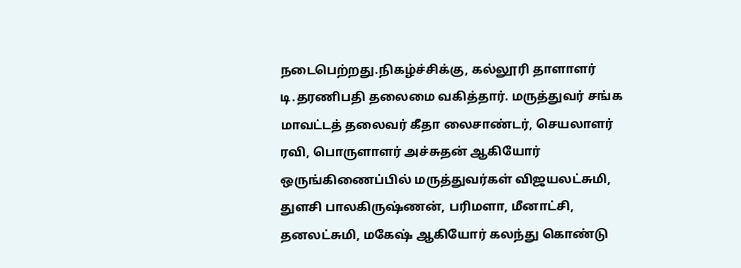நடைபெற்றது.நிகழ்ச்சிக்கு, கல்லூரி தாளாளர் டி.தரணிபதி தலைமை வகித்தார். மருத்துவர் சங்க மாவட்டத் தலைவர் கீதா லைசாண்டர், செயலாளர் ரவி, பொருளாளர் அச்சுதன் ஆகியோர் ஒருங்கிணைப்பில் மருத்துவர்கள் விஜயலட்சுமி, துளசி பாலகிருஷ்ணன், பரிமளா, மீனாட்சி, தனலட்சுமி, மகேஷ் ஆகியோர் கலந்து கொண்டு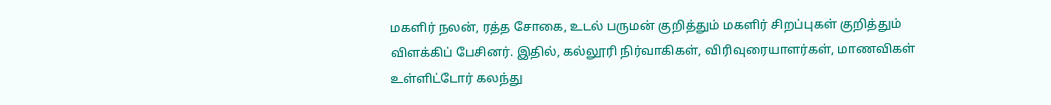மகளிர் நலன், ரத்த சோகை, உடல் பருமன் குறித்தும் மகளிர் சிறப்புகள் குறித்தும் விளக்கிப் பேசினர். இதில், கல்லூரி நிர்வாகிகள், விரிவுரையாளர்கள், மாணவிகள் உள்ளிட்டோர் கலந்து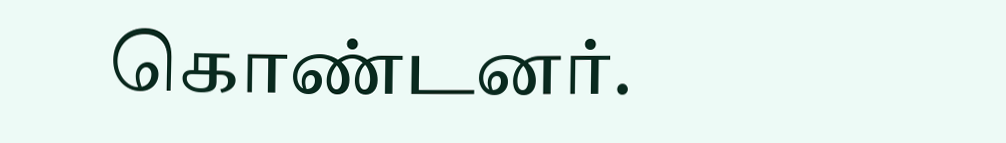கொண்டனர்.